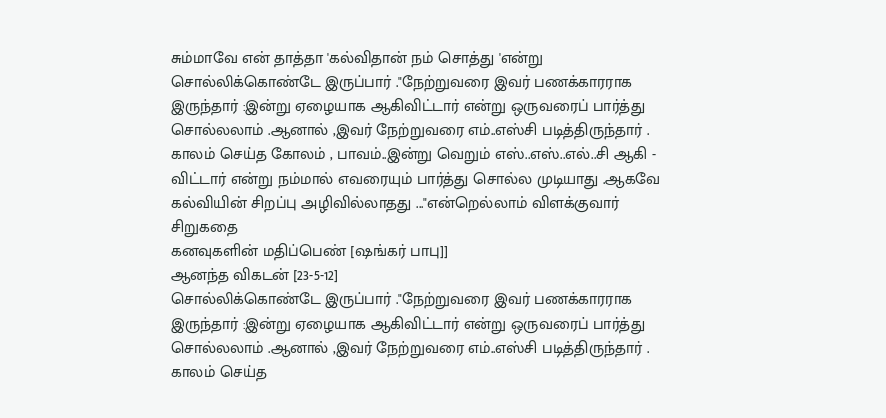சும்மாவே என் தாத்தா 'கல்விதான் நம் சொத்து 'என்று
சொல்லிக்கொண்டே இருப்பார் ."நேற்றுவரை இவர் பணக்காரராக
இருந்தார் :இன்று ஏழையாக ஆகிவிட்டார் என்று ஒருவரைப் பார்த்து
சொல்லலாம் .ஆனால் ,இவர் நேற்றுவரை எம்..எஸ்சி படித்திருந்தார் .
காலம் செய்த கோலம் , பாவம்..இன்று வெறும் எஸ்..எஸ்..எல்..சி ஆகி -
விட்டார் என்று நம்மால் எவரையும் பார்த்து சொல்ல முடியாது .ஆகவே
கல்வியின் சிறப்பு அழிவில்லாதது ..."என்றெல்லாம் விளக்குவார்
சிறுகதை
கனவுகளின் மதிப்பெண் [ஷங்கர் பாபு]]
ஆனந்த விகடன் [23-5-12]
சொல்லிக்கொண்டே இருப்பார் ."நேற்றுவரை இவர் பணக்காரராக
இருந்தார் :இன்று ஏழையாக ஆகிவிட்டார் என்று ஒருவரைப் பார்த்து
சொல்லலாம் .ஆனால் ,இவர் நேற்றுவரை எம்..எஸ்சி படித்திருந்தார் .
காலம் செய்த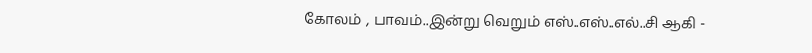கோலம் , பாவம்..இன்று வெறும் எஸ்..எஸ்..எல்..சி ஆகி -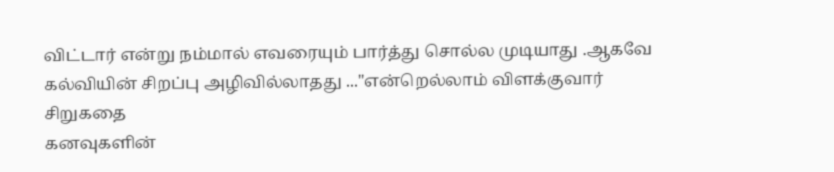விட்டார் என்று நம்மால் எவரையும் பார்த்து சொல்ல முடியாது .ஆகவே
கல்வியின் சிறப்பு அழிவில்லாதது ..."என்றெல்லாம் விளக்குவார்
சிறுகதை
கனவுகளின்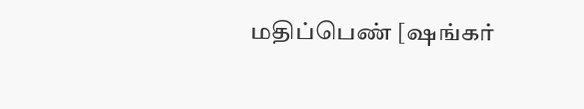மதிப்பெண் [ஷங்கர்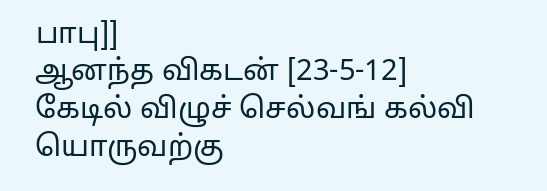பாபு]]
ஆனந்த விகடன் [23-5-12]
கேடில் விழுச் செல்வங் கல்வி யொருவற்கு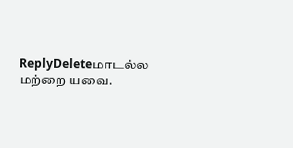ReplyDeleteமாடல்ல மற்றை யவை.